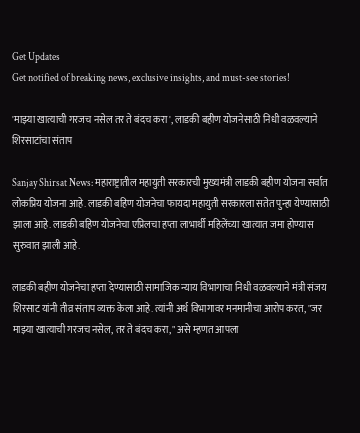Get Updates
Get notified of breaking news, exclusive insights, and must-see stories!

'माझ्या खात्याची गरजच नसेल तर ते बंदच करा', लाडकी बहीण योजनेसाठी निधी वळवल्याने शिरसाटांचा संताप

Sanjay Shirsat News: महाराष्ट्रातील महायुती सरकारची मुख्यमंत्री लाडकी बहीण योजना सर्वात लोकप्रिय योजना आहे. लाडकी बहिण योजनेचा फायदा महायुती सरकारला सतेत पुन्हा येण्यासाठी झाला आहे. लाडकी बहिण योजनेचा एप्रिलचा हप्ता लाभार्थी महिलेंच्या खात्यात जमा होण्यास सुरुवात झाली आहे.

लाडकी बहीण योजनेचा हप्ता देण्यासाठी सामाजिक न्याय विभागाचा निधी वळवल्याने मंत्री संजय शिरसाट यांनी तीव्र संताप व्यक्त केला आहे. त्यांनी अर्थ विभागावर मनमानीचा आरोप करत, "जर माझ्या खात्याची गरजच नसेल, तर ते बंदच करा," असे म्हणत आपला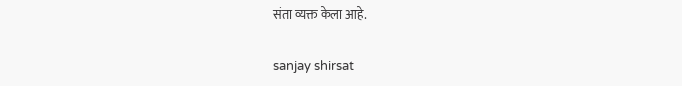संता व्यक्त केला आहे.

sanjay shirsat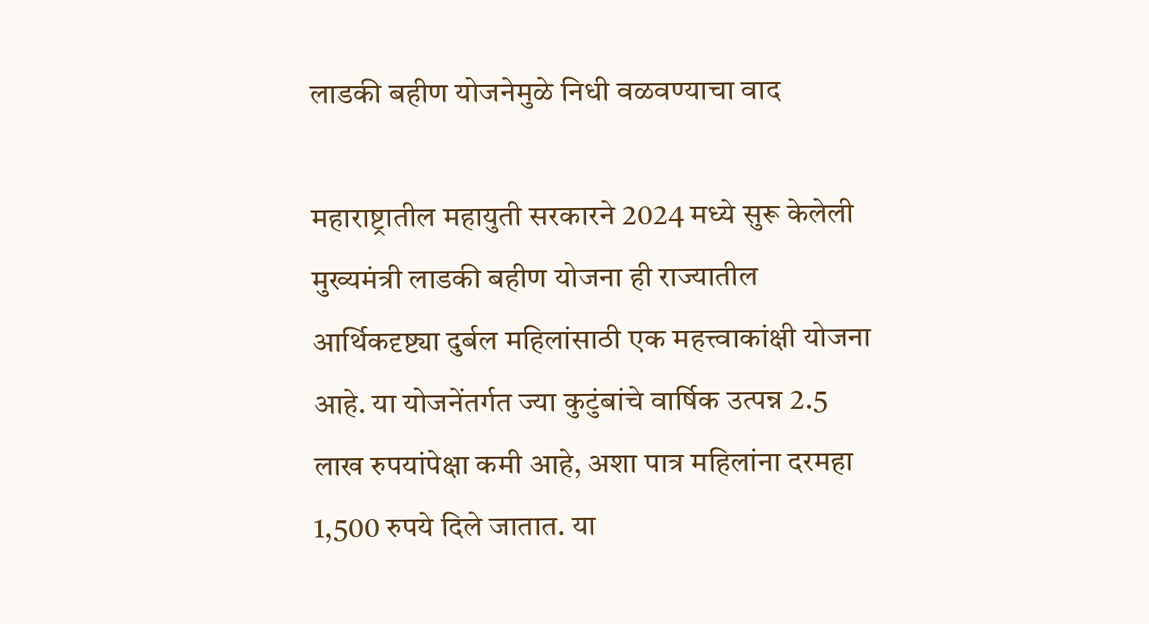लाडकी बहीण योजनेमुळे निधी वळवण्याचा वाद

महाराष्ट्रातील महायुती सरकारने 2024 मध्ये सुरू केलेली मुख्यमंत्री लाडकी बहीण योजना ही राज्यातील आर्थिकदृष्ट्या दुर्बल महिलांसाठी एक महत्त्वाकांक्षी योजना आहे. या योजनेंतर्गत ज्या कुटुंबांचे वार्षिक उत्पन्न 2.5 लाख रुपयांपेक्षा कमी आहे, अशा पात्र महिलांना दरमहा 1,500 रुपये दिले जातात. या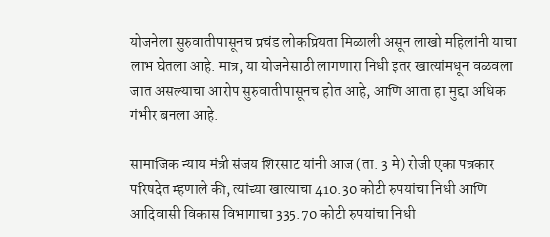योजनेला सुरुवातीपासूनच प्रचंड लोकप्रियता मिळाली असून लाखो महिलांनी याचा लाभ घेतला आहे. मात्र, या योजनेसाठी लागणारा निधी इतर खात्यांमधून वळवला जात असल्याचा आरोप सुरुवातीपासूनच होत आहे, आणि आता हा मुद्दा अधिक गंभीर बनला आहे.

सामाजिक न्याय मंत्री संजय शिरसाट यांनी आज (ता. 3 मे) रोजी एका पत्रकार परिषदेत म्हणाले की, त्यांच्या खात्याचा 410.30 कोटी रुपयांचा निधी आणि आदिवासी विकास विभागाचा 335.70 कोटी रुपयांचा निधी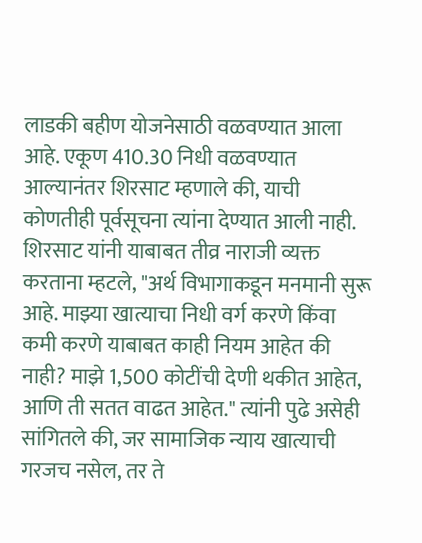लाडकी बहीण योजनेसाठी वळवण्यात आला आहे. एकूण 410.30 निधी वळवण्यात आल्यानंतर शिरसाट म्हणाले की, याची कोणतीही पूर्वसूचना त्यांना देण्यात आली नाही. शिरसाट यांनी याबाबत तीव्र नाराजी व्यक्त करताना म्हटले, "अर्थ विभागाकडून मनमानी सुरू आहे. माझ्या खात्याचा निधी वर्ग करणे किंवा कमी करणे याबाबत काही नियम आहेत की नाही? माझे 1,500 कोटींची देणी थकीत आहेत, आणि ती सतत वाढत आहेत." त्यांनी पुढे असेही सांगितले की, जर सामाजिक न्याय खात्याची गरजच नसेल, तर ते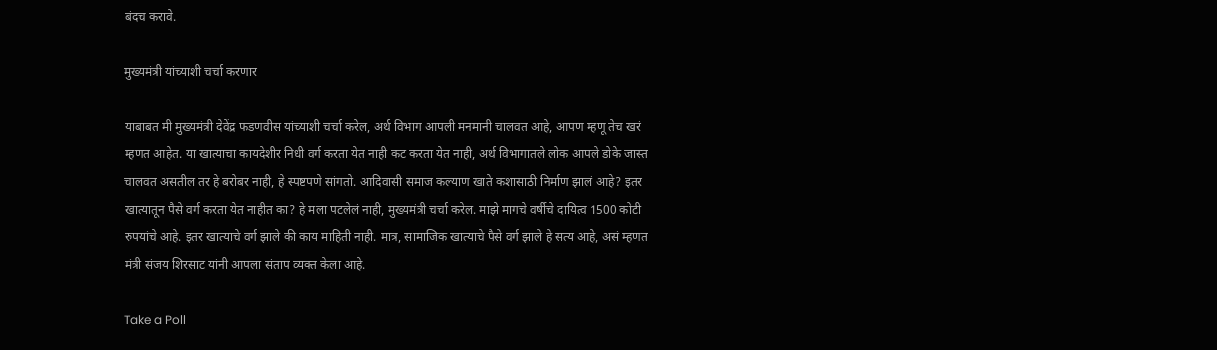बंदच करावे.

मुख्यमंत्री यांच्याशी चर्चा करणार

याबाबत मी मुख्यमंत्री देवेंद्र फडणवीस यांच्याशी चर्चा करेल, अर्थ विभाग आपली मनमानी चालवत आहे, आपण म्हणू तेच खरं म्हणत आहेत. या खात्याचा कायदेशीर निधी वर्ग करता येत नाही कट करता येत नाही, अर्थ विभागातले लोक आपले डोके जास्त चालवत असतील तर हे बरोबर नाही, हे स्पष्टपणे सांगतो. आदिवासी समाज कल्याण खाते कशासाठी निर्माण झालं आहे? इतर खात्यातून पैसे वर्ग करता येत नाहीत का? हे मला पटलेलं नाही, मुख्यमंत्री चर्चा करेल. माझे मागचे वर्षीचे दायित्व 1500 कोटी रुपयांचे आहे. इतर खात्याचे वर्ग झाले की काय माहिती नाही. मात्र, सामाजिक खात्याचे पैसे वर्ग झाले हे सत्य आहे, असं म्हणत मंत्री संजय शिरसाट यांनी आपला संताप व्यक्त केला आहे.

Take a Poll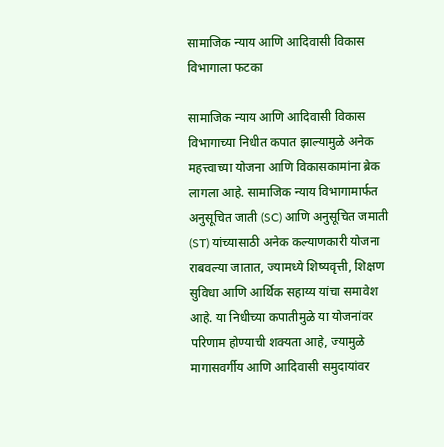सामाजिक न्याय आणि आदिवासी विकास विभागाला फटका

सामाजिक न्याय आणि आदिवासी विकास विभागाच्या निधीत कपात झाल्यामुळे अनेक महत्त्वाच्या योजना आणि विकासकामांना ब्रेक लागला आहे. सामाजिक न्याय विभागामार्फत अनुसूचित जाती (SC) आणि अनुसूचित जमाती (ST) यांच्यासाठी अनेक कल्याणकारी योजना राबवल्या जातात, ज्यामध्ये शिष्यवृत्ती, शिक्षण सुविधा आणि आर्थिक सहाय्य यांचा समावेश आहे. या निधीच्या कपातीमुळे या योजनांवर परिणाम होण्याची शक्यता आहे, ज्यामुळे मागासवर्गीय आणि आदिवासी समुदायांवर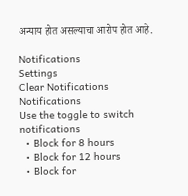अन्याय होत असल्याचा आरोप होत आहे.

Notifications
Settings
Clear Notifications
Notifications
Use the toggle to switch notifications
  • Block for 8 hours
  • Block for 12 hours
  • Block for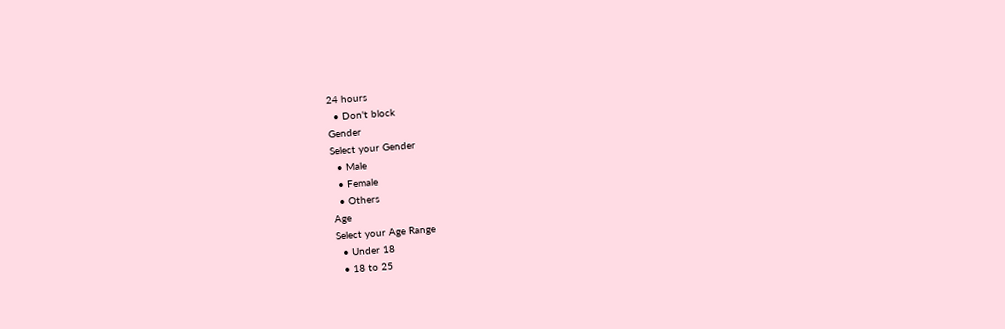24 hours
  • Don't block
Gender
Select your Gender
  • Male
  • Female
  • Others
Age
Select your Age Range
  • Under 18
  • 18 to 25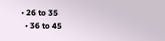• 26 to 35
  • 36 to 45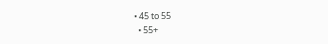• 45 to 55
  • 55+